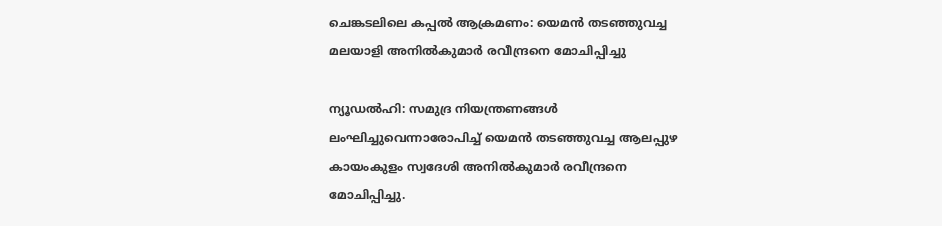ചെങ്കടലിലെ കപ്പല്‍ ആക്രമണം: യെമന്‍ തടഞ്ഞുവച്ച മലയാളി അനില്‍കുമാര്‍ രവീന്ദ്രനെ മോചിപ്പിച്ചു

ന്യൂഡല്‍ഹി: സമുദ്ര നിയന്ത്രണങ്ങള്‍ ലംഘിച്ചുവെന്നാരോപിച്ച് യെമന്‍ തടഞ്ഞുവച്ച ആലപ്പുഴ കായംകുളം സ്വദേശി അനില്‍കുമാര്‍ രവീന്ദ്രനെ മോചിപ്പിച്ചു.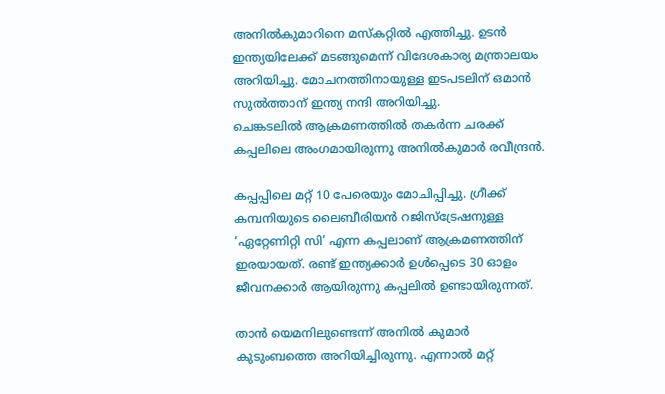അനില്‍കുമാറിനെ മസ്‌കറ്റില്‍ എത്തിച്ചു. ഉടന്‍ ഇന്ത്യയിലേക്ക് മടങ്ങുമെന്ന് വിദേശകാര്യ മന്ത്രാലയം അറിയിച്ചു. മോചനത്തിനായുള്ള ഇടപടലിന് ഒമാന്‍ സുല്‍ത്താന് ഇന്ത്യ നന്ദി അറിയിച്ചു.
ചെങ്കടലില്‍ ആക്രമണത്തില്‍ തകര്‍ന്ന ചരക്ക് കപ്പലിലെ അംഗമായിരുന്നു അനില്‍കുമാര്‍ രവീന്ദ്രന്‍.

കപ്പപ്പിലെ മറ്റ് 10 പേരെയും മോചിപ്പിച്ചു. ഗ്രീക്ക് കമ്പനിയുടെ ലൈബീരിയന്‍ റജിസ്‌ട്രേഷനുള്ള ‘ഏറ്റേണിറ്റി സി’ എന്ന കപ്പലാണ് ആക്രമണത്തിന് ഇരയായത്. രണ്ട് ഇന്ത്യക്കാര്‍ ഉള്‍പ്പെടെ 30 ഓളം ജീവനക്കാര്‍ ആയിരുന്നു കപ്പലില്‍ ഉണ്ടായിരുന്നത്.

താന്‍ യെമനിലുണ്ടെന്ന് അനില്‍ കുമാര്‍ കുടുംബത്തെ അറിയിച്ചിരുന്നു. എന്നാല്‍ മറ്റ്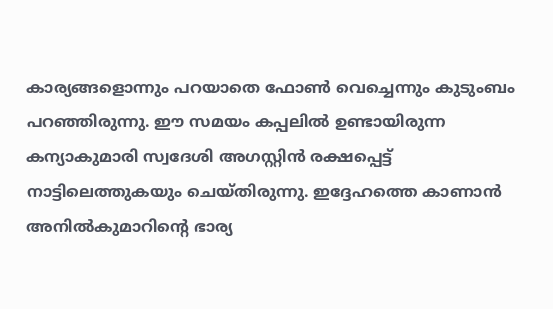കാര്യങ്ങളൊന്നും പറയാതെ ഫോണ്‍ വെച്ചെന്നും കുടുംബം പറഞ്ഞിരുന്നു. ഈ സമയം കപ്പലില്‍ ഉണ്ടായിരുന്ന കന്യാകുമാരി സ്വദേശി അഗസ്റ്റിന്‍ രക്ഷപ്പെട്ട് നാട്ടിലെത്തുകയും ചെയ്തിരുന്നു. ഇദ്ദേഹത്തെ കാണാന്‍ അനില്‍കുമാറിന്റെ ഭാര്യ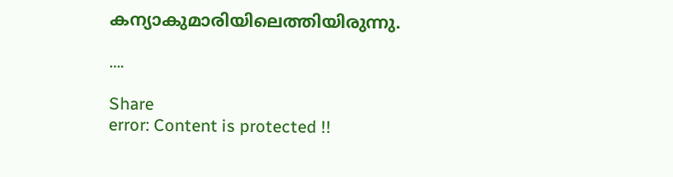കന്യാകുമാരിയിലെത്തിയിരുന്നു.

….

Share
error: Content is protected !!